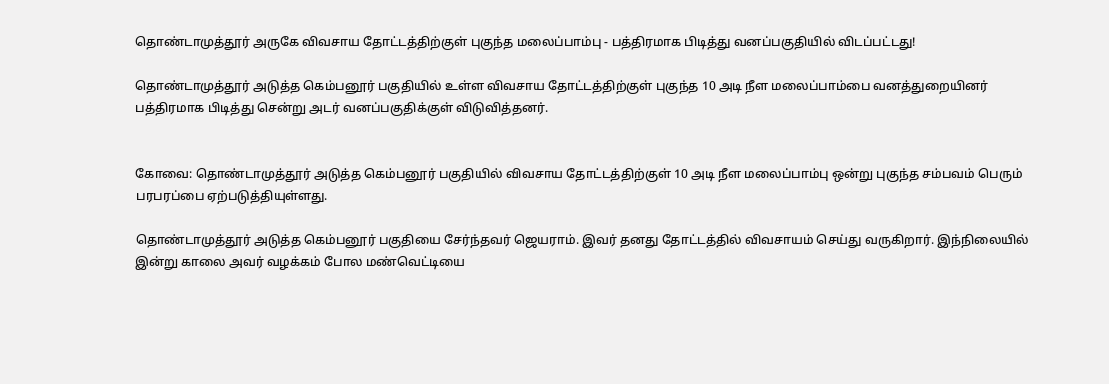தொண்டாமுத்தூர் அருகே விவசாய தோட்டத்திற்குள் புகுந்த மலைப்பாம்பு - பத்திரமாக பிடித்து வனப்பகுதியில் விடப்பட்டது!

தொண்டாமுத்தூர் அடுத்த கெம்பனூர் பகுதியில் உள்ள விவசாய தோட்டத்திற்குள் புகுந்த 10 அடி நீள மலைப்பாம்பை வனத்துறையினர் பத்திரமாக பிடித்து சென்று அடர் வனப்பகுதிக்குள் விடுவித்தனர்.


கோவை: தொண்டாமுத்தூர் அடுத்த கெம்பனூர் பகுதியில் விவசாய தோட்டத்திற்குள் 10 அடி நீள மலைப்பாம்பு ஒன்று புகுந்த சம்பவம் பெரும் பரபரப்பை ஏற்படுத்தியுள்ளது.

தொண்டாமுத்தூர் அடுத்த கெம்பனூர் பகுதியை சேர்ந்தவர் ஜெயராம். இவர் தனது தோட்டத்தில் விவசாயம் செய்து வருகிறார். இந்நிலையில் இன்று காலை அவர் வழக்கம் போல மண்வெட்டியை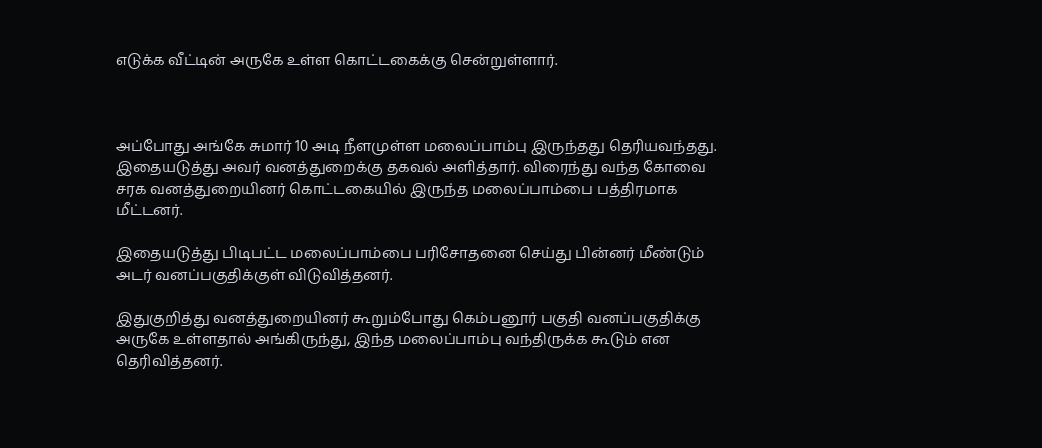எடுக்க வீட்டின் அருகே உள்ள கொட்டகைக்கு சென்றுள்ளார்.



அப்போது அங்கே சுமார் 10 அடி நீளமுள்ள மலைப்பாம்பு இருந்தது தெரியவந்தது. இதையடுத்து அவர் வனத்துறைக்கு தகவல் அளித்தார். விரைந்து வந்த கோவை சரக வனத்துறையினர் கொட்டகையில் இருந்த மலைப்பாம்பை பத்திரமாக மீட்டனர்.

இதையடுத்து பிடிபட்ட மலைப்பாம்பை பரிசோதனை செய்து பின்னர் மீண்டும் அடர் வனப்பகுதிக்குள் விடுவித்தனர்.

இதுகுறித்து வனத்துறையினர் கூறும்போது கெம்பனூர் பகுதி வனப்பகுதிக்கு அருகே உள்ளதால் அங்கிருந்து, இந்த மலைப்பாம்பு வந்திருக்க கூடும் என தெரிவித்தனர்.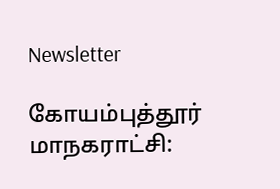Newsletter

கோயம்புத்தூர் மாநகராட்சி: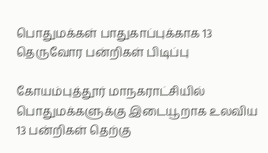பொதுமக்கள் பாதுகாப்புக்காக 13 தெருவோர பன்றிகள் பிடிப்பு

கோயம்புத்தூர் மாநகராட்சியில் பொதுமக்களுக்கு இடையூறாக உலவிய 13 பன்றிகள் தெற்கு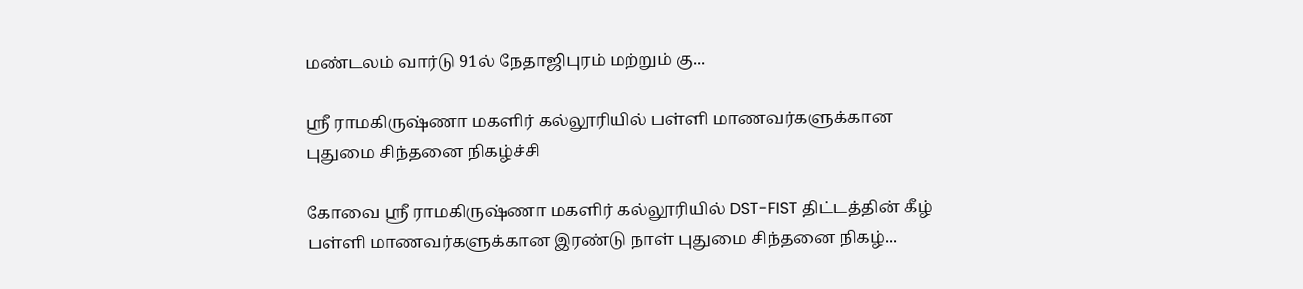மண்டலம் வார்டு 91ல் நேதாஜிபுரம் மற்றும் கு...

ஸ்ரீ ராமகிருஷ்ணா மகளிர் கல்லூரியில் பள்ளி மாணவர்களுக்கான புதுமை சிந்தனை நிகழ்ச்சி

கோவை ஸ்ரீ ராமகிருஷ்ணா மகளிர் கல்லூரியில் DST-FIST திட்டத்தின் கீழ் பள்ளி மாணவர்களுக்கான இரண்டு நாள் புதுமை சிந்தனை நிகழ்...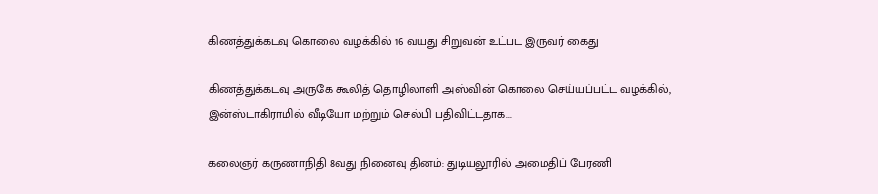கிணத்துக்கடவு கொலை வழக்கில் 16 வயது சிறுவன் உட்பட இருவர் கைது

கிணத்துக்கடவு அருகே கூலித் தொழிலாளி அஸ்வின் கொலை செய்யப்பட்ட வழக்கில், இன்ஸ்டாகிராமில் வீடியோ மற்றும் செல்பி பதிவிட்டதாக...

கலைஞர் கருணாநிதி 8வது நினைவு தினம்: துடியலூரில் அமைதிப் பேரணி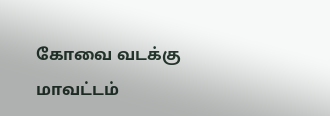கோவை வடக்கு மாவட்டம்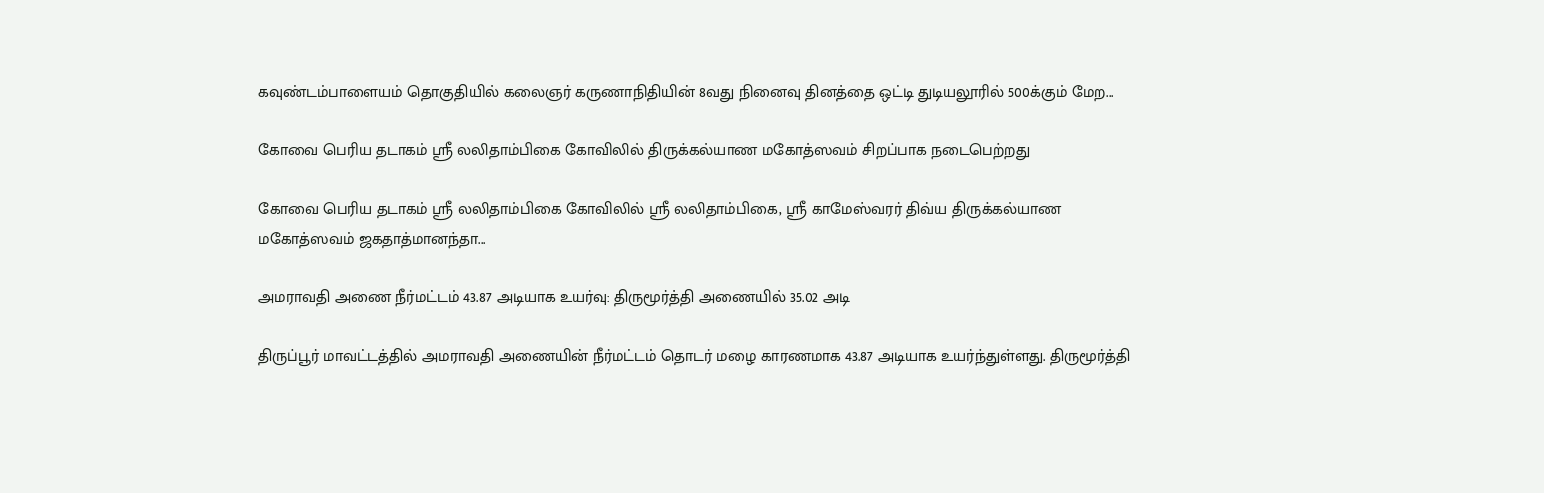கவுண்டம்பாளையம் தொகுதியில் கலைஞர் கருணாநிதியின் 8வது நினைவு தினத்தை ஒட்டி துடியலூரில் 500க்கும் மேற...

கோவை பெரிய தடாகம் ஸ்ரீ லலிதாம்பிகை கோவிலில் திருக்கல்யாண மகோத்ஸவம் சிறப்பாக நடைபெற்றது

கோவை பெரிய தடாகம் ஸ்ரீ லலிதாம்பிகை கோவிலில் ஸ்ரீ லலிதாம்பிகை, ஸ்ரீ காமேஸ்வரர் திவ்ய திருக்கல்யாண மகோத்ஸவம் ஜகதாத்மானந்தா...

அமராவதி அணை நீர்மட்டம் 43.87 அடியாக உயர்வு: திருமூர்த்தி அணையில் 35.02 அடி

திருப்பூர் மாவட்டத்தில் அமராவதி அணையின் நீர்மட்டம் தொடர் மழை காரணமாக 43.87 அடியாக உயர்ந்துள்ளது. திருமூர்த்தி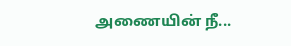அணையின் நீ...